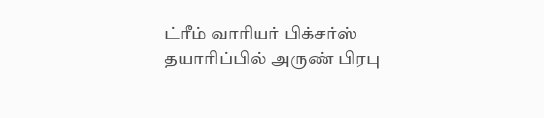ட்ரீம் வாரியர் பிக்சர்ஸ் தயாரிப்பில் அருண் பிரபு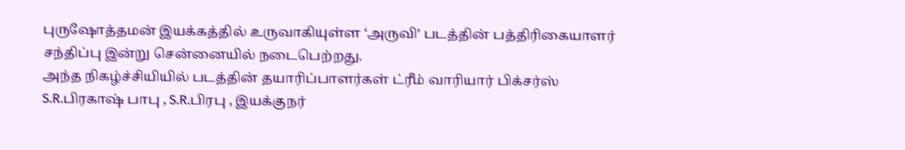புருஷோத்தமன் இயக்கத்தில் உருவாகியுள்ள ‘அருவி’ படத்தின் பத்திரிகையாளர் சந்திப்பு இன்று சென்னையில் நடைபெற்றது.
அந்த நிகழ்ச்சியியில் படத்தின் தயாரிப்பாளர்கள் ட்ரீம் வாரியார் பிக்சர்ஸ் S.R.பிரகாஷ் பாபு , S.R.பிரபு , இயக்குநர்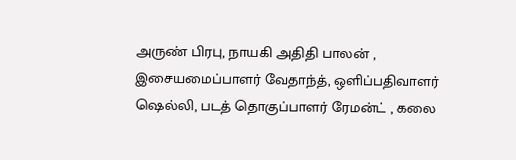அருண் பிரபு, நாயகி அதிதி பாலன் , இசையமைப்பாளர் வேதாந்த், ஒளிப்பதிவாளர் ஷெல்லி, படத் தொகுப்பாளர் ரேமன்ட் , கலை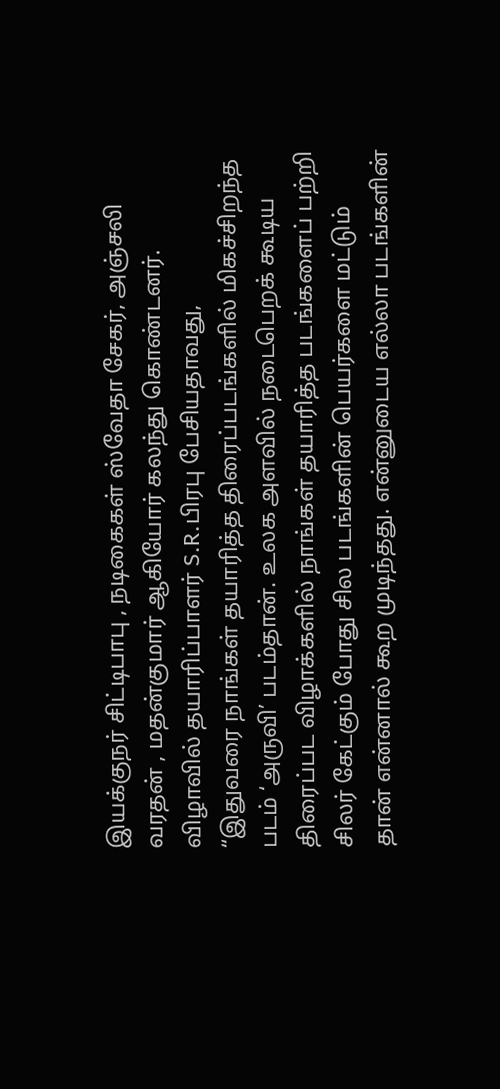இயக்குநர் சிட்டிபாபு , நடிகைகள் ஸ்வேதா சேகர், அஞ்சலி வரதன் , மதன்குமார் ஆகியோர் கலந்து கொண்டனர்.
விழாவில் தயாரிப்பாளர் S.R.பிரபு பேசியதாவது,
“இதுவரை நாங்கள் தயாரித்த திரைப்படங்களில் மிகச்சிறந்த படம் ‘அருவி’ படம்தான். உலக அளவில் நடைபெறக் கூடிய திரைப்பட விழாக்களில் நாங்கள் தயாரித்த படங்களைப் பற்றி சிலர் கேட்கும் போது சில படங்களின் பெயர்களை மட்டும் தான் என்னால் கூற முடிந்தது. என்னுடைய எல்லா படங்களின்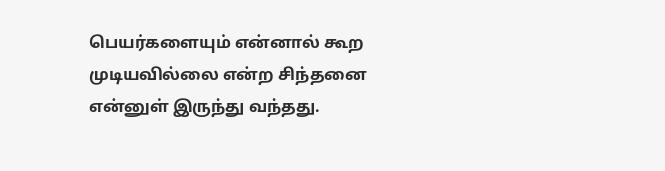பெயர்களையும் என்னால் கூற முடியவில்லை என்ற சிந்தனை என்னுள் இருந்து வந்தது.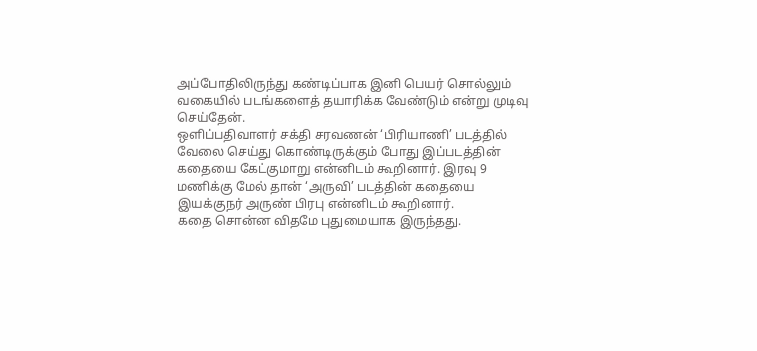அப்போதிலிருந்து கண்டிப்பாக இனி பெயர் சொல்லும் வகையில் படங்களைத் தயாரிக்க வேண்டும் என்று முடிவு செய்தேன்.
ஒளிப்பதிவாளர் சக்தி சரவணன் ‘பிரியாணி’ படத்தில் வேலை செய்து கொண்டிருக்கும் போது இப்படத்தின் கதையை கேட்குமாறு என்னிடம் கூறினார். இரவு 9 மணிக்கு மேல் தான் ‘அருவி’ படத்தின் கதையை இயக்குநர் அருண் பிரபு என்னிடம் கூறினார்.
கதை சொன்ன விதமே புதுமையாக இருந்தது.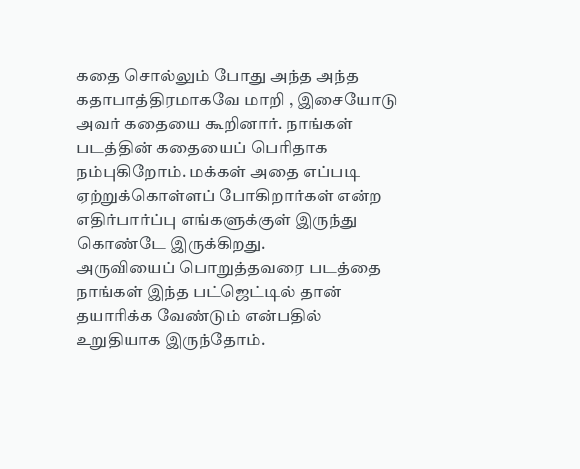கதை சொல்லும் போது அந்த அந்த கதாபாத்திரமாகவே மாறி , இசையோடு அவர் கதையை கூறினார். நாங்கள் படத்தின் கதையைப் பெரிதாக நம்புகிறோம். மக்கள் அதை எப்படி ஏற்றுக்கொள்ளப் போகிறார்கள் என்ற எதிர்பார்ப்பு எங்களுக்குள் இருந்து கொண்டே இருக்கிறது.
அருவியைப் பொறுத்தவரை படத்தை நாங்கள் இந்த பட்ஜெட்டில் தான் தயாரிக்க வேண்டும் என்பதில் உறுதியாக இருந்தோம்.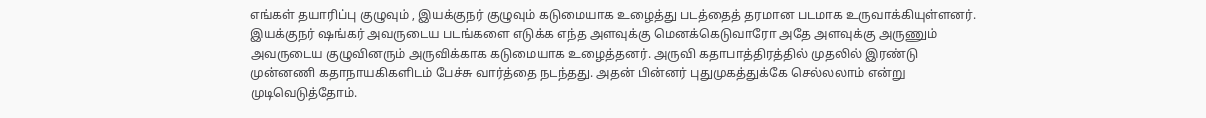எங்கள் தயாரிப்பு குழுவும் , இயக்குநர் குழுவும் கடுமையாக உழைத்து படத்தைத் தரமான படமாக உருவாக்கியுள்ளனர்.
இயக்குநர் ஷங்கர் அவருடைய படங்களை எடுக்க எந்த அளவுக்கு மெனக்கெடுவாரோ அதே அளவுக்கு அருணும் அவருடைய குழுவினரும் அருவிக்காக கடுமையாக உழைத்தனர். அருவி கதாபாத்திரத்தில் முதலில் இரண்டு முன்னணி கதாநாயகிகளிடம் பேச்சு வார்த்தை நடந்தது. அதன் பின்னர் புதுமுகத்துக்கே செல்லலாம் என்று முடிவெடுத்தோம்.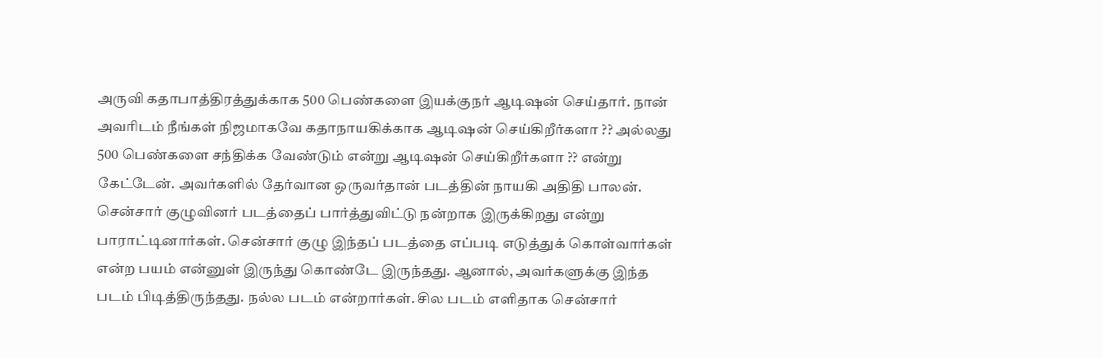அருவி கதாபாத்திரத்துக்காக 500 பெண்களை இயக்குநர் ஆடிஷன் செய்தார். நான் அவரிடம் நீங்கள் நிஜமாகவே கதாநாயகிக்காக ஆடிஷன் செய்கிறீர்களா ?? அல்லது 500 பெண்களை சந்திக்க வேண்டும் என்று ஆடிஷன் செய்கிறீர்களா ?? என்று கேட்டேன். அவர்களில் தேர்வான ஒருவர்தான் படத்தின் நாயகி அதிதி பாலன்.
சென்சார் குழுவினர் படத்தைப் பார்த்துவிட்டு நன்றாக இருக்கிறது என்று பாராட்டினார்கள். சென்சார் குழு இந்தப் படத்தை எப்படி எடுத்துக் கொள்வார்கள் என்ற பயம் என்னுள் இருந்து கொண்டே இருந்தது. ஆனால், அவர்களுக்கு இந்த படம் பிடித்திருந்தது. நல்ல படம் என்றார்கள். சில படம் எளிதாக சென்சார்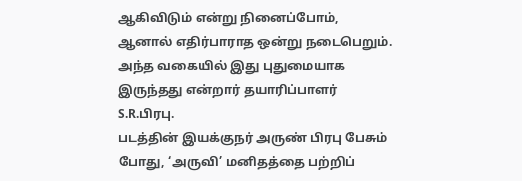ஆகிவிடும் என்று நினைப்போம், ஆனால் எதிர்பாராத ஒன்று நடைபெறும். அந்த வகையில் இது புதுமையாக இருந்தது என்றார் தயாரிப்பாளர் S.R.பிரபு.
படத்தின் இயக்குநர் அருண் பிரபு பேசும் போது, ‘அருவி’ மனிதத்தை பற்றிப்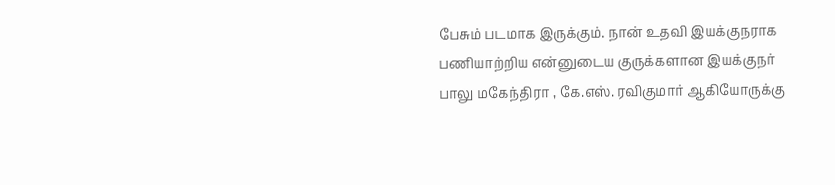பேசும் படமாக இருக்கும். நான் உதவி இயக்குநராக பணியாற்றிய என்னுடைய குருக்களான இயக்குநர் பாலு மகேந்திரா , கே.எஸ். ரவிகுமார் ஆகியோருக்கு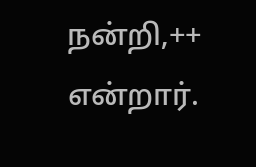நன்றி,++ என்றார்.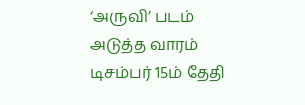‘அருவி’ படம் அடுத்த வாரம் டிசம்பர் 15ம் தேதி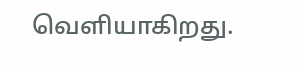வெளியாகிறது.